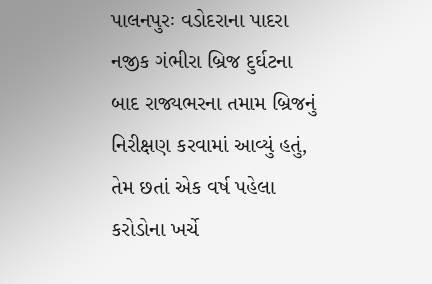પાલનપુરઃ વડોદરાના પાદરા નજીક ગંભીરા બ્રિજ દુર્ઘટના બાદ રાજ્યભરના તમામ બ્રિજનું નિરીક્ષણ કરવામાં આવ્યું હતું, તેમ છતાં એક વર્ષ પહેલા કરોડોના ખર્ચે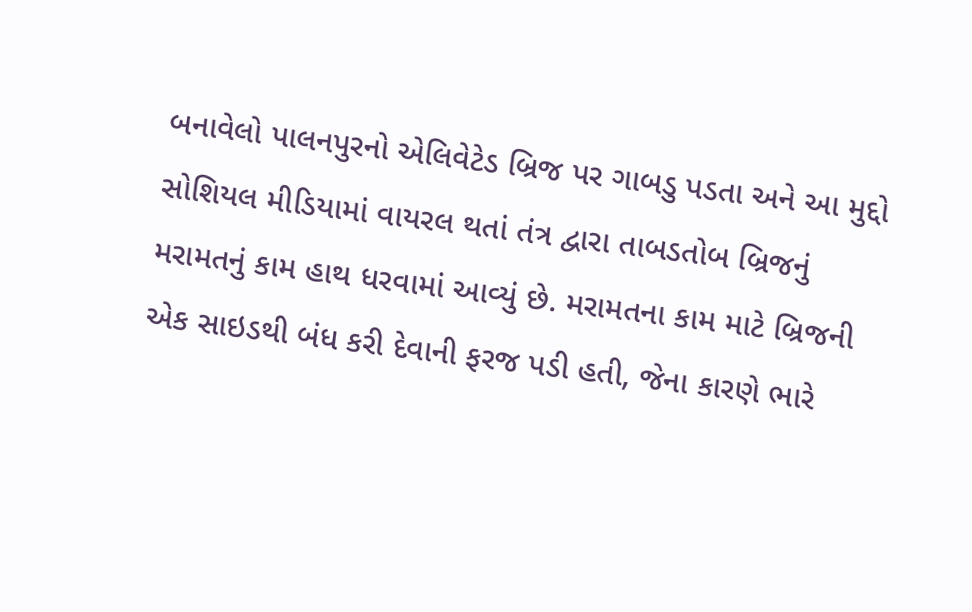બનાવેલો પાલનપુરનો એલિવેટેડ બ્રિજ પર ગાબડુ પડતા અને આ મુદ્દો સોશિયલ મીડિયામાં વાયરલ થતાં તંત્ર દ્વારા તાબડતોબ બ્રિજનું મરામતનું કામ હાથ ધરવામાં આવ્યું છે. મરામતના કામ માટે બ્રિજની એક સાઇડથી બંધ કરી દેવાની ફરજ પડી હતી, જેના કારણે ભારે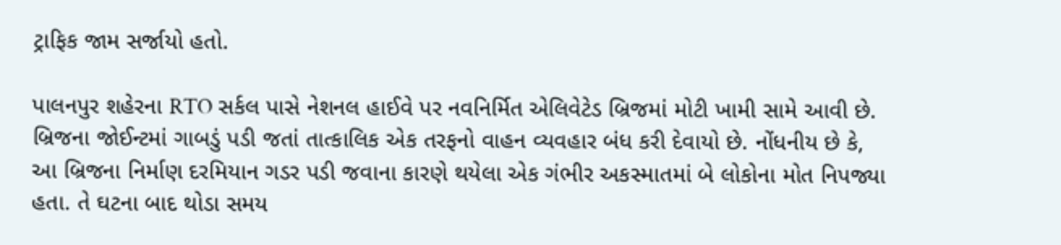ટ્રાફિક જામ સર્જાયો હતો.

પાલનપુર શહેરના RTO સર્કલ પાસે નેશનલ હાઈવે પર નવનિર્મિત એલિવેટેડ બ્રિજમાં મોટી ખામી સામે આવી છે. બ્રિજના જોઈન્ટમાં ગાબડું પડી જતાં તાત્કાલિક એક તરફનો વાહન વ્યવહાર બંધ કરી દેવાયો છે. નોંધનીય છે કે, આ બ્રિજના નિર્માણ દરમિયાન ગડર પડી જવાના કારણે થયેલા એક ગંભીર અકસ્માતમાં બે લોકોના મોત નિપજ્યા હતા. તે ઘટના બાદ થોડા સમય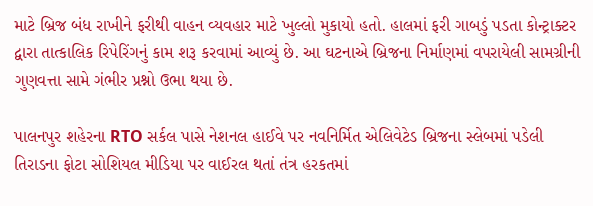માટે બ્રિજ બંધ રાખીને ફરીથી વાહન વ્યવહાર માટે ખુલ્લો મુકાયો હતો. હાલમાં ફરી ગાબડું પડતા કોન્ટ્રાક્ટર દ્વારા તાત્કાલિક રિપેરિંગનું કામ શરૂ કરવામાં આવ્યું છે. આ ઘટનાએ બ્રિજના નિર્માણમાં વપરાયેલી સામગ્રીની ગુણવત્તા સામે ગંભીર પ્રશ્નો ઉભા થયા છે.

પાલનપુર શહેરના RTO સર્કલ પાસે નેશનલ હાઈવે પર નવનિર્મિત એલિવેટેડ બ્રિજના સ્લેબમાં પડેલી તિરાડના ફોટા સોશિયલ મીડિયા પર વાઈરલ થતાં તંત્ર હરકતમાં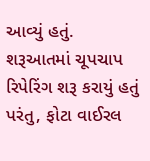આવ્યું હતું. શરૂઆતમાં ચૂપચાપ રિપેરિંગ શરૂ કરાયું હતું પરંતુ, ફોટા વાઈરલ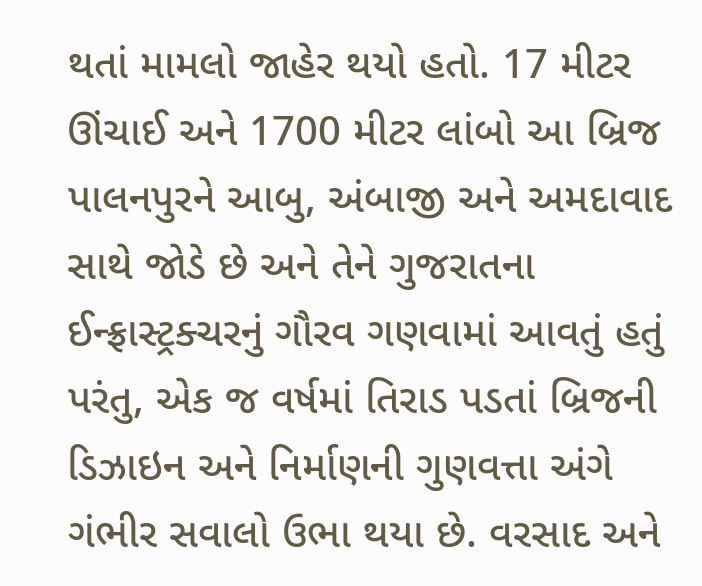થતાં મામલો જાહેર થયો હતો. 17 મીટર ઊંચાઈ અને 1700 મીટર લાંબો આ બ્રિજ પાલનપુરને આબુ, અંબાજી અને અમદાવાદ સાથે જોડે છે અને તેને ગુજરાતના ઈન્ફ્રાસ્ટ્રક્ચરનું ગૌરવ ગણવામાં આવતું હતું પરંતુ, એક જ વર્ષમાં તિરાડ પડતાં બ્રિજની ડિઝાઇન અને નિર્માણની ગુણવત્તા અંગે ગંભીર સવાલો ઉભા થયા છે. વરસાદ અને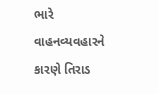ભારે વાહનવ્યવહારને કારણે તિરાડ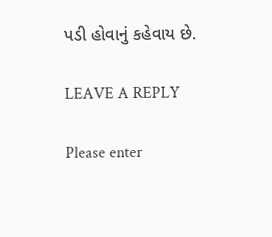પડી હોવાનું કહેવાય છે.

LEAVE A REPLY

Please enter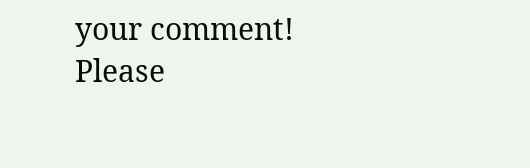your comment!
Please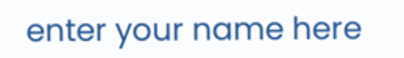enter your name here